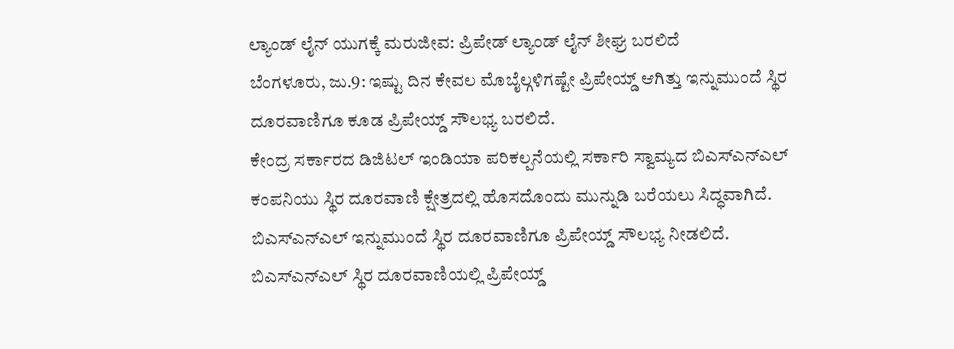ಲ್ಯಾಂಡ್ ಲೈನ್ ಯುಗಕ್ಕೆ ಮರುಜೀವ: ಪ್ರಿಪೇಡ್ ಲ್ಯಾಂಡ್ ಲೈನ್ ಶೀಘ್ರ ಬರಲಿದೆ
ಬೆಂಗಳೂರು, ಜು.9: ಇಷ್ಟು ದಿನ ಕೇವಲ ಮೊಬೈಲ್ಗಳಿಗಷ್ಟೇ ಪ್ರಿಪೇಯ್ಡ್ ಆಗಿತ್ತು ಇನ್ನುಮುಂದೆ ಸ್ಥಿರ ದೂರವಾಣಿಗೂ ಕೂಡ ಪ್ರಿಪೇಯ್ಡ್ ಸೌಲಭ್ಯ ಬರಲಿದೆ.
ಕೇಂದ್ರ ಸರ್ಕಾರದ ಡಿಜಿಟಲ್ ಇಂಡಿಯಾ ಪರಿಕಲ್ಪನೆಯಲ್ಲಿ ಸರ್ಕಾರಿ ಸ್ವಾಮ್ಯದ ಬಿಎಸ್ಎನ್ಎಲ್ ಕಂಪನಿಯು ಸ್ಥಿರ ದೂರವಾಣಿ ಕ್ಷೇತ್ರದಲ್ಲಿ ಹೊಸದೊಂದು ಮುನ್ನುಡಿ ಬರೆಯಲು ಸಿದ್ಧವಾಗಿದೆ. ಬಿಎಸ್ಎನ್ಎಲ್ ಇನ್ನುಮುಂದೆ ಸ್ಥಿರ ದೂರವಾಣಿಗೂ ಪ್ರಿಪೇಯ್ಡ್ ಸೌಲಭ್ಯ ನೀಡಲಿದೆ.
ಬಿಎಸ್ಎನ್ಎಲ್ ಸ್ಥಿರ ದೂರವಾಣಿಯಲ್ಲಿ ಪ್ರಿಪೇಯ್ಡ್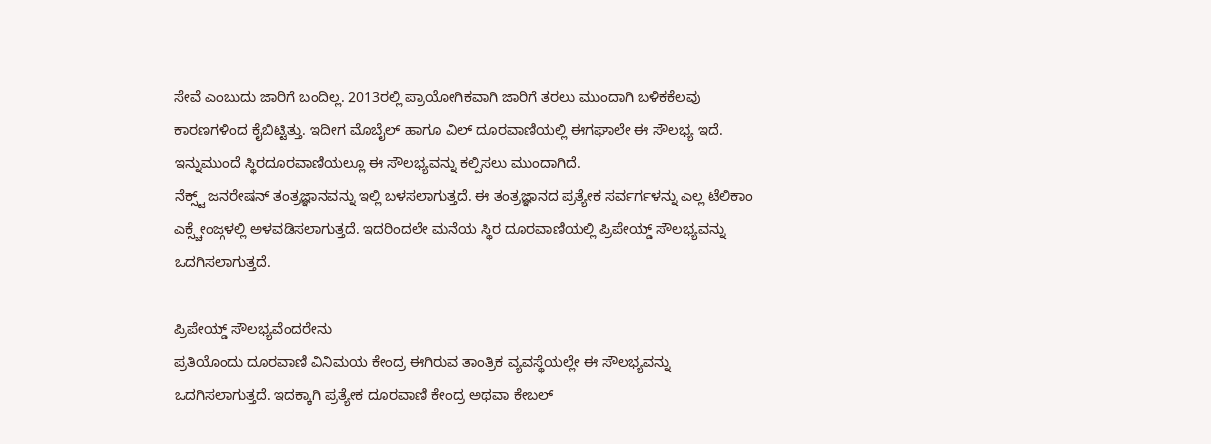ಸೇವೆ ಎಂಬುದು ಜಾರಿಗೆ ಬಂದಿಲ್ಲ. 2013ರಲ್ಲಿ ಪ್ರಾಯೋಗಿಕವಾಗಿ ಜಾರಿಗೆ ತರಲು ಮುಂದಾಗಿ ಬಳಿಕಕೆಲವು ಕಾರಣಗಳಿಂದ ಕೈಬಿಟ್ಟಿತ್ತು. ಇದೀಗ ಮೊಬೈಲ್ ಹಾಗೂ ವಿಲ್ ದೂರವಾಣಿಯಲ್ಲಿ ಈಗಘಾಲೇ ಈ ಸೌಲಭ್ಯ ಇದೆ. ಇನ್ನುಮುಂದೆ ಸ್ಥಿರದೂರವಾಣಿಯಲ್ಲೂ ಈ ಸೌಲಭ್ಯವನ್ನು ಕಲ್ಪಿಸಲು ಮುಂದಾಗಿದೆ.
ನೆಕ್ಸ್ಟ್ ಜನರೇಷನ್ ತಂತ್ರಜ್ಞಾನವನ್ನು ಇಲ್ಲಿ ಬಳಸಲಾಗುತ್ತದೆ. ಈ ತಂತ್ರಜ್ಞಾನದ ಪ್ರತ್ಯೇಕ ಸರ್ವರ್ಗಳನ್ನು ಎಲ್ಲ ಟೆಲಿಕಾಂ ಎಕ್ಸ್ಚೇಂಜ್ಗಳಲ್ಲಿ ಅಳವಡಿಸಲಾಗುತ್ತದೆ. ಇದರಿಂದಲೇ ಮನೆಯ ಸ್ಥಿರ ದೂರವಾಣಿಯಲ್ಲಿ ಪ್ರಿಪೇಯ್ಡ್ ಸೌಲಭ್ಯವನ್ನು ಒದಗಿಸಲಾಗುತ್ತದೆ.

ಪ್ರಿಪೇಯ್ಡ್ ಸೌಲಭ್ಯವೆಂದರೇನು
ಪ್ರತಿಯೊಂದು ದೂರವಾಣಿ ವಿನಿಮಯ ಕೇಂದ್ರ ಈಗಿರುವ ತಾಂತ್ರಿಕ ವ್ಯವಸ್ಥೆಯಲ್ಲೇ ಈ ಸೌಲಭ್ಯವನ್ನು ಒದಗಿಸಲಾಗುತ್ತದೆ. ಇದಕ್ಕಾಗಿ ಪ್ರತ್ಯೇಕ ದೂರವಾಣಿ ಕೇಂದ್ರ ಅಥವಾ ಕೇಬಲ್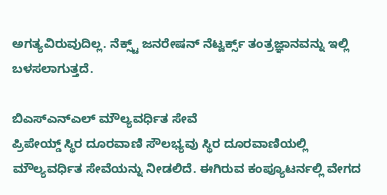ಅಗತ್ಯವಿರುವುದಿಲ್ಲ. ನೆಕ್ಸ್ಟ್ ಜನರೇಷನ್ ನೆಟ್ವರ್ಕ್ಸ್ ತಂತ್ರಜ್ಞಾನವನ್ನು ಇಲ್ಲಿ ಬಳಸಲಾಗುತ್ತದೆ.

ಬಿಎಸ್ಎನ್ಎಲ್ ಮೌಲ್ಯವರ್ಧಿತ ಸೇವೆ
ಪ್ರಿಪೇಯ್ಡ್ ಸ್ಥಿರ ದೂರವಾಣಿ ಸೌಲಭ್ಯವು ಸ್ಥಿರ ದೂರವಾಣಿಯಲ್ಲಿ ಮೌಲ್ಯವರ್ಧಿತ ಸೇವೆಯನ್ನು ನೀಡಲಿದೆ. ಈಗಿರುವ ಕಂಪ್ಯೂಟರ್ನಲ್ಲಿ ವೇಗದ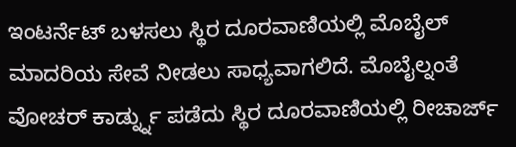ಇಂಟರ್ನೆಟ್ ಬಳಸಲು ಸ್ಥಿರ ದೂರವಾಣಿಯಲ್ಲಿ ಮೊಬೈಲ್ ಮಾದರಿಯ ಸೇವೆ ನೀಡಲು ಸಾಧ್ಯವಾಗಲಿದೆ. ಮೊಬೈಲ್ನಂತೆ ವೋಚರ್ ಕಾರ್ಡ್ನ್ನು ಪಡೆದು ಸ್ಥಿರ ದೂರವಾಣಿಯಲ್ಲಿ ರೀಚಾರ್ಜ್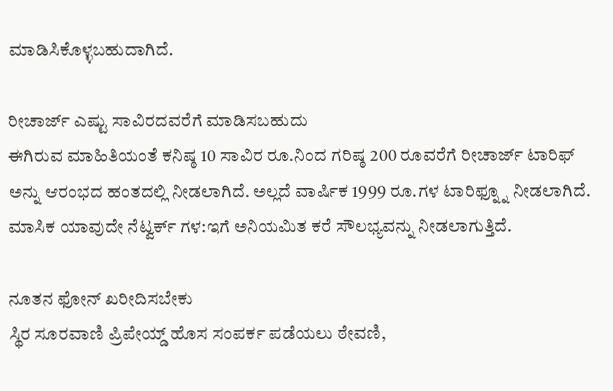ಮಾಡಿಸಿಕೊಳ್ಳಬಹುದಾಗಿದೆ.

ರೀಚಾರ್ಜ್ ಎಷ್ಟು ಸಾವಿರದವರೆಗೆ ಮಾಡಿಸಬಹುದು
ಈಗಿರುವ ಮಾಹಿತಿಯಂತೆ ಕನಿಷ್ಠ 10 ಸಾವಿರ ರೂ.ನಿಂದ ಗರಿಷ್ಠ 200 ರೂವರೆಗೆ ರೀಚಾರ್ಜ್ ಟಾರಿಫ್ ಅನ್ನು ಆರಂಭದ ಹಂತದಲ್ಲಿ ನೀಡಲಾಗಿದೆ. ಅಲ್ಲದೆ ವಾರ್ಷಿಕ 1999 ರೂ.ಗಳ ಟಾರಿಫ್ನ್ನೂ ನೀಡಲಾಗಿದೆ. ಮಾಸಿಕ ಯಾವುದೇ ನೆಟ್ವರ್ಕ್ ಗಳ:ಇಗೆ ಅನಿಯಮಿತ ಕರೆ ಸೌಲಭ್ಯವನ್ನು ನೀಡಲಾಗುತ್ತಿದೆ.

ನೂತನ ಫೋನ್ ಖರೀದಿಸಬೇಕು
ಸ್ಥಿರ ಸೂರವಾಣಿ ಪ್ರಿಪೇಯ್ಡ್ ಹೊಸ ಸಂಪರ್ಕ ಪಡೆಯಲು ಠೇವಣಿ,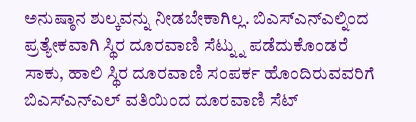ಅನುಷ್ಠಾನ ಶುಲ್ಕವನ್ನು ನೀಡಬೇಕಾಗಿಲ್ಲ. ಬಿಎಸ್ಎನ್ಎಲ್ನಿಂದ ಪ್ರತ್ಯೇಕವಾಗಿ ಸ್ಥಿರ ದೂರವಾಣಿ ಸೆಟ್ನ್ನು ಪಡೆದುಕೊಂಡರೆ ಸಾಕು, ಹಾಲಿ ಸ್ಥಿರ ದೂರವಾಣಿ ಸಂಪರ್ಕ ಹೊಂದಿರುವವರಿಗೆ ಬಿಎಸ್ಎನ್ಎಲ್ ವತಿಯಿಂದ ದೂರವಾಣಿ ಸೆಟ್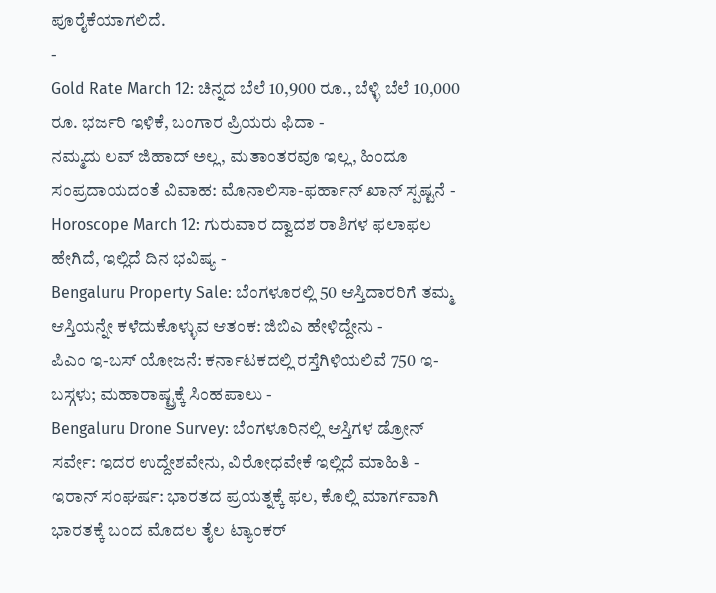ಪೂರೈಕೆಯಾಗಲಿದೆ.
-
Gold Rate March 12: ಚಿನ್ನದ ಬೆಲೆ 10,900 ರೂ., ಬೆಳ್ಳಿ ಬೆಲೆ 10,000 ರೂ. ಭರ್ಜರಿ ಇಳಿಕೆ, ಬಂಗಾರ ಪ್ರಿಯರು ಫಿದಾ -
ನಮ್ಮದು ಲವ್ ಜಿಹಾದ್ ಅಲ್ಲ, ಮತಾಂತರವೂ ಇಲ್ಲ, ಹಿಂದೂ ಸಂಪ್ರದಾಯದಂತೆ ವಿವಾಹ: ಮೊನಾಲಿಸಾ-ಫರ್ಹಾನ್ ಖಾನ್ ಸ್ಪಷ್ಟನೆ -
Horoscope March 12: ಗುರುವಾರ ದ್ವಾದಶ ರಾಶಿಗಳ ಫಲಾಫಲ ಹೇಗಿದೆ, ಇಲ್ಲಿದೆ ದಿನ ಭವಿಷ್ಯ -
Bengaluru Property Sale: ಬೆಂಗಳೂರಲ್ಲಿ 50 ಆಸ್ತಿದಾರರಿಗೆ ತಮ್ಮ ಆಸ್ತಿಯನ್ನೇ ಕಳೆದುಕೊಳ್ಳುವ ಆತಂಕ: ಜಿಬಿಎ ಹೇಳಿದ್ದೇನು -
ಪಿಎಂ ಇ-ಬಸ್ ಯೋಜನೆ: ಕರ್ನಾಟಕದಲ್ಲಿ ರಸ್ತೆಗಿಳಿಯಲಿವೆ 750 ಇ-ಬಸ್ಗಳು; ಮಹಾರಾಷ್ಟ್ರಕ್ಕೆ ಸಿಂಹಪಾಲು -
Bengaluru Drone Survey: ಬೆಂಗಳೂರಿನಲ್ಲಿ ಆಸ್ತಿಗಳ ಡ್ರೋನ್ ಸರ್ವೇ: ಇದರ ಉದ್ದೇಶವೇನು, ವಿರೋಧವೇಕೆ ಇಲ್ಲಿದೆ ಮಾಹಿತಿ -
ಇರಾನ್ ಸಂಘರ್ಷ: ಭಾರತದ ಪ್ರಯತ್ನಕ್ಕೆ ಫಲ, ಕೊಲ್ಲಿ ಮಾರ್ಗವಾಗಿ ಭಾರತಕ್ಕೆ ಬಂದ ಮೊದಲ ತೈಲ ಟ್ಯಾಂಕರ್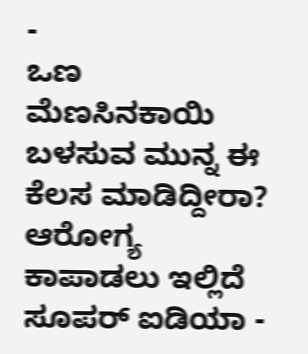-
ಒಣ ಮೆಣಸಿನಕಾಯಿ ಬಳಸುವ ಮುನ್ನ ಈ ಕೆಲಸ ಮಾಡಿದ್ದೀರಾ? ಆರೋಗ್ಯ ಕಾಪಾಡಲು ಇಲ್ಲಿದೆ ಸೂಪರ್ ಐಡಿಯಾ -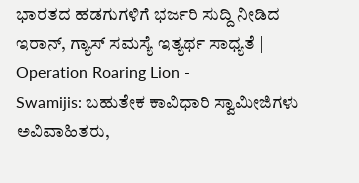ಭಾರತದ ಹಡಗುಗಳಿಗೆ ಭರ್ಜರಿ ಸುದ್ದಿ ನೀಡಿದ ಇರಾನ್, ಗ್ಯಾಸ್ ಸಮಸ್ಯೆ ಇತ್ಯರ್ಥ ಸಾಧ್ಯತೆ | Operation Roaring Lion -
Swamijis: ಬಹುತೇಕ ಕಾವಿಧಾರಿ ಸ್ವಾಮೀಜಿಗಳು ಅವಿವಾಹಿತರು,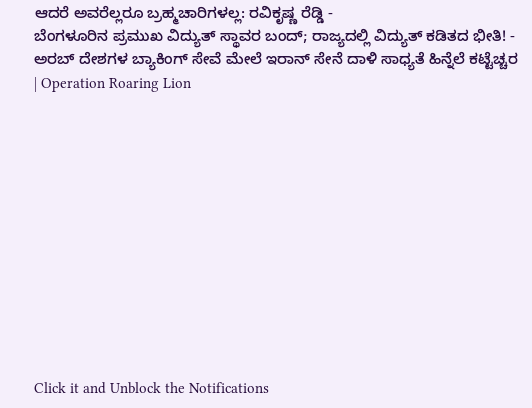ಆದರೆ ಅವರೆಲ್ಲರೂ ಬ್ರಹ್ಮಚಾರಿಗಳಲ್ಲ: ರವಿಕೃಷ್ಣ ರೆಡ್ಡಿ -
ಬೆಂಗಳೂರಿನ ಪ್ರಮುಖ ವಿದ್ಯುತ್ ಸ್ಥಾವರ ಬಂದ್; ರಾಜ್ಯದಲ್ಲಿ ವಿದ್ಯುತ್ ಕಡಿತದ ಭೀತಿ! -
ಅರಬ್ ದೇಶಗಳ ಬ್ಯಾಕಿಂಗ್ ಸೇವೆ ಮೇಲೆ ಇರಾನ್ ಸೇನೆ ದಾಳಿ ಸಾಧ್ಯತೆ ಹಿನ್ನೆಲೆ ಕಟ್ಟೆಚ್ಚರ | Operation Roaring Lion












Click it and Unblock the Notifications